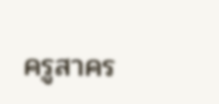ครูสาคร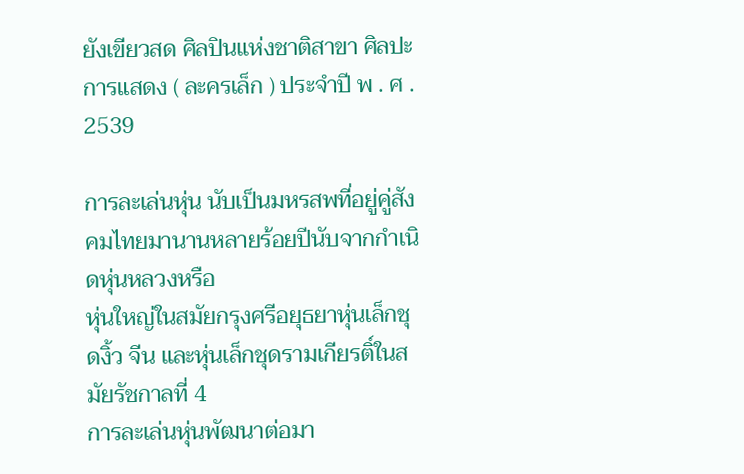ยังเขียวสด ศิลปินแห่งชาติสาขา ศิลปะการแสดง ( ละครเล็ก ) ประจำปี พ . ศ . 2539

การละเล่นหุ่น นับเป็นมหรสพที่อยู่คู่สังคมไทยมานานหลายร้อยปีนับจากกำเนิดหุ่นหลวงหรือ
หุ่นใหญ่ในสมัยกรุงศรีอยุธยาหุ่นเล็กชุดงิ้ว จีน และหุ่นเล็กชุดรามเกียรติ์ในสมัยรัชกาลที่ 4
การละเล่นหุ่นพัฒนาต่อมา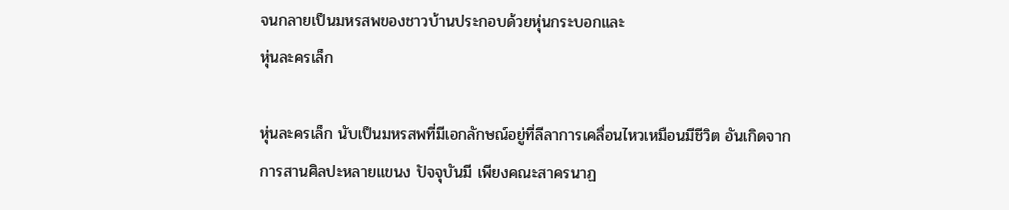จนกลายเป็นมหรสพของชาวบ้านประกอบด้วยหุ่นกระบอกและ
หุ่นละครเล็ก

หุ่นละครเล็ก นับเป็นมหรสพที่มีเอกลักษณ์อยู่ที่ลีลาการเคลื่อนไหวเหมือนมีชีวิต อันเกิดจาก
การสานศิลปะหลายแขนง ปัจจุบันมี เพียงคณะสาครนาฏ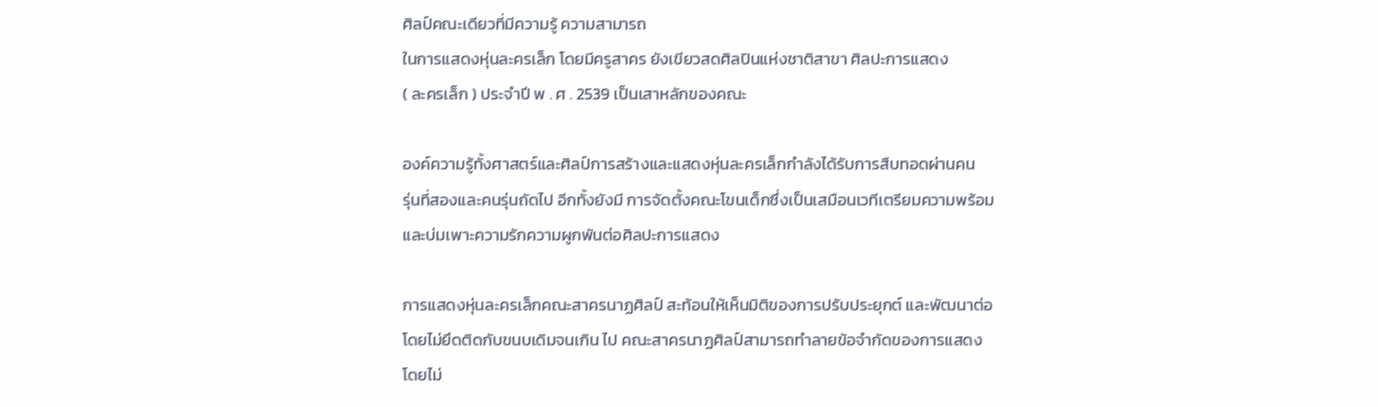ศิลป์คณะเดียวที่มีความรู้ ความสามารถ
ในการแสดงหุ่นละครเล็ก โดยมีครูสาคร ยังเขียวสดศิลปินแห่งชาติสาขา ศิลปะการแสดง
( ละครเล็ก ) ประจำปี พ . ศ . 2539 เป็นเสาหลักของคณะ

องค์ความรู้ทั้งศาสตร์และศิลป์การสร้างและแสดงหุ่นละครเล็กกำลังได้รับการสืบทอดผ่านคน
รุ่นที่สองและคนรุ่นถัดไป อีกทั้งยังมี การจัดตั้งคณะโขนเด็กซึ่งเป็นเสมือนเวทีเตรียมความพร้อม
และบ่มเพาะความรักความผูกพันต่อศิลปะการแสดง

การแสดงหุ่นละครเล็กคณะสาครนาฏศิลป์ สะท้อนให้เห็นมิติของการปรับประยุกต์ และพัฒนาต่อ
โดยไม่ยึดติดกับขนบเดิมจนเกิน ไป คณะสาครนาฏศิลป์สามารถทำลายข้อจำกัดของการแสดง
โดยไม่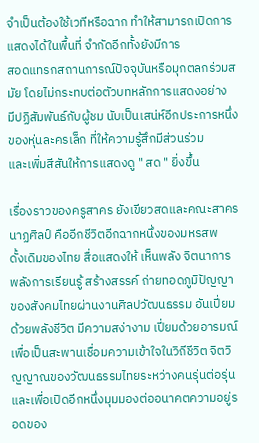จำเป็นต้องใช้เวทีหรือฉาก ทำให้สามารถเปิดการแสดงได้ในพื้นที่ จำกัดอีกทั้งยังมีการ
สอดแทรกสถานการณ์ปัจจุบันหรือมุกตลกร่วมสมัย โดยไม่กระทบต่อตัวบทหลักการแสดงอย่าง
มีปฏิสัมพันธ์กับผู้ชม นับเป็นเสน่ห์อีกประการหนึ่งของหุ่นละครเล็ก ที่ให้ความรู้สึกมีส่วนร่วม
และเพิ่มสีสันให้การแสดงดู " สด " ยิ่งขึ้น

เรื่องราวของครูสาคร ยังเขียวสดและคณะสาครนาฏศิลป์ คืออีกชีวิตอีกฉากหนึ่งของมหรสพ
ดั้งเดิมของไทย สื่อแสดงให้ เห็นพลัง จิตนาการ พลังการเรียนรู้ สร้างสรรค์ ถ่ายทอดภูมิปัญญา
ของสังคมไทยผ่านงานศิลปวัฒนธรรม อันเปี่ยมด้วยพลังชีวิต มีความสง่างาม เปี่ยมด้วยอารมณ์
เพื่อเป็นสะพานเชื่อมความเข้าใจในวิถีชีวิต จิตวิญญาณของวัฒนธรรมไทยระหว่างคนรุ่นต่อรุ่น
และเพื่อเปิดอีกหนึ่งมุมมองต่ออนาคตความอยู่รอดของ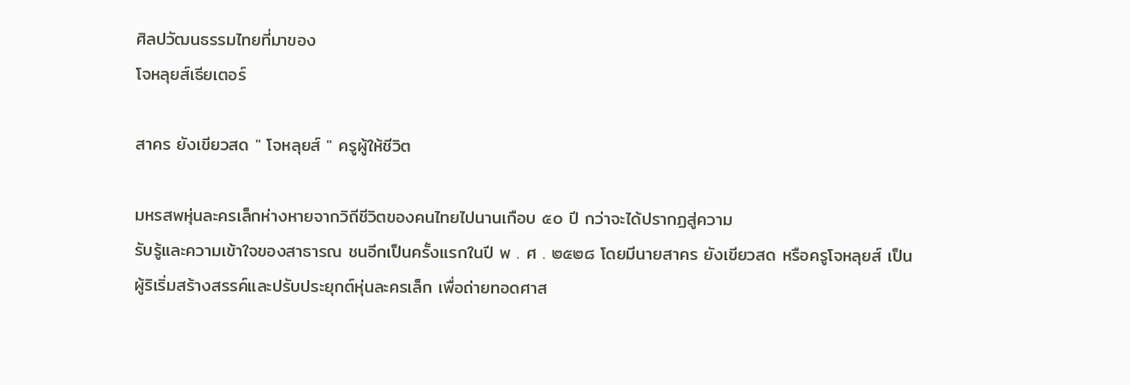ศิลปวัฒนธรรมไทยที่มาของ
โจหลุยส์เธียเตอร์

สาคร ยังเขียวสด " โจหลุยส์ " ครูผู้ให้ชีวิต

มหรสพหุ่นละครเล็กห่างหายจากวิถีชีวิตของคนไทยไปนานเกือบ ๕๐ ปี กว่าจะได้ปรากฏสู่ความ
รับรู้และความเข้าใจของสาธารณ ชนอีกเป็นครั้งแรกในปี พ . ศ . ๒๕๒๘ โดยมีนายสาคร ยังเขียวสด หรือครูโจหลุยส์ เป็นผู้ริเริ่มสร้างสรรค์และปรับประยุกต์หุ่นละครเล็ก เพื่อถ่ายทอดศาส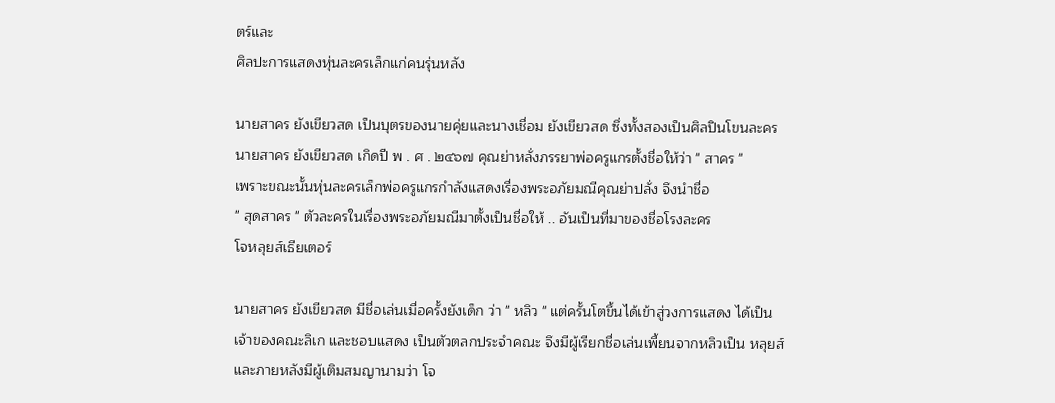ตร์และ
ศิลปะการแสดงหุ่นละครเล็กแก่คนรุ่นหลัง

นายสาคร ยังเขียวสด เป็นบุตรของนายคุ่ยและนางเชื่อม ยังเขียวสด ซึ่งทั้งสองเป็นศิลปินโขนละคร
นายสาคร ยังเขียวสด เกิดปี พ . ศ . ๒๔๖๗ คุณย่าหลั่งภรรยาพ่อครูแกรตั้งชื่อให้ว่า " สาคร "
เพราะขณะนั้นหุ่นละครเล็กพ่อครูแกรกำลังแสดงเรื่องพระอภัยมณีคุณย่าปลั่ง จึงนำชื่อ
" สุดสาคร " ตัวละครในเรื่องพระอภัยมณีมาตั้งเป็นชื่อให้ .. อันเป็นที่มาของชื่อโรงละคร
โจหลุยส์เธียเตอร์

นายสาคร ยังเขียวสด มีชื่อเล่นเมื่อครั้งยังเด็ก ว่า " หลิว " แต่ครั้นโตขึ้นได้เข้าสู่วงการแสดง ได้เป็น
เจ้าของคณะลิเก และชอบแสดง เป็นตัวตลกประจำคณะ จึงมีผู้เรียกชื่อเล่นเพี้ยนจากหลิวเป็น หลุยส์
และภายหลังมีผู้เติมสมญานามว่า โจ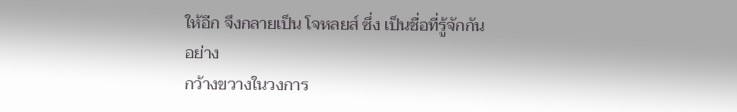ให้อีก จึงกลายเป็น โจหลยส์ ซึ่ง เป็นชื่อที่รู้จักกันอย่าง
กว้างขวางในวงการ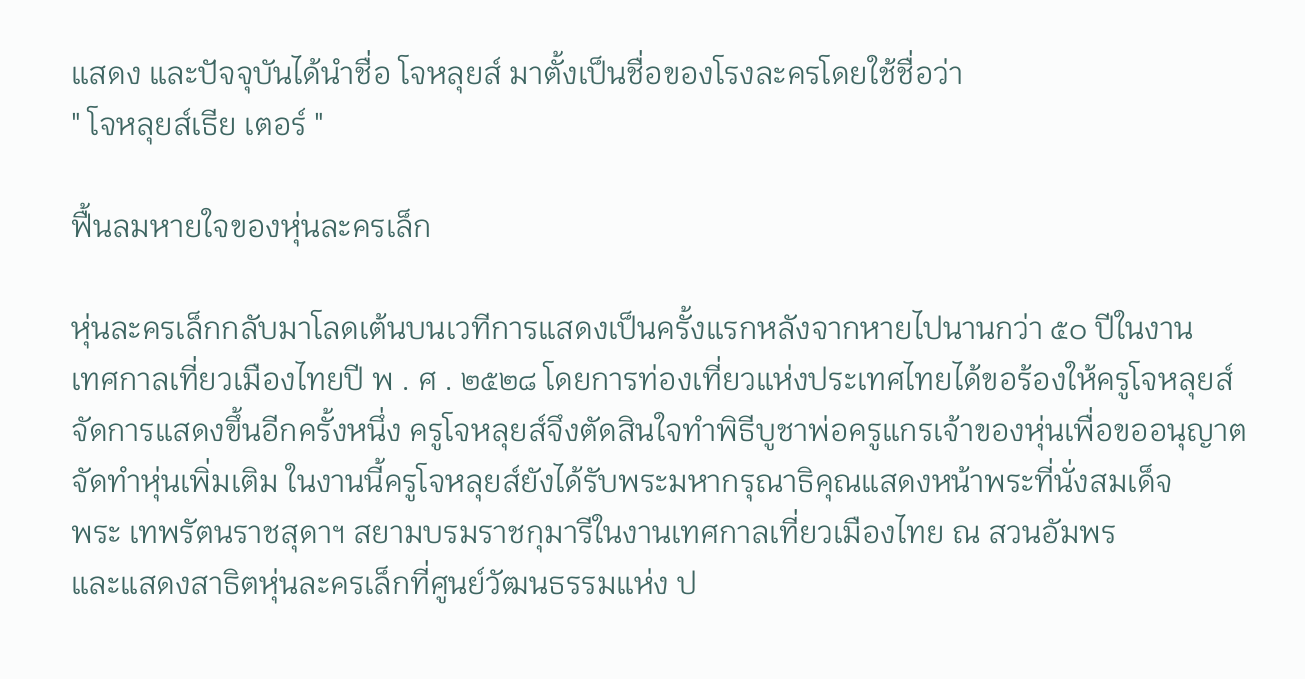แสดง และปัจจุบันได้นำชื่อ โจหลุยส์ มาตั้งเป็นชื่อของโรงละครโดยใช้ชื่อว่า
" โจหลุยส์เธีย เตอร์ "

ฟื้นลมหายใจของหุ่นละครเล็ก

หุ่นละครเล็กกลับมาโลดเต้นบนเวทีการแสดงเป็นครั้งแรกหลังจากหายไปนานกว่า ๕๐ ปีในงาน
เทศกาลเที่ยวเมืองไทยปี พ . ศ . ๒๕๒๘ โดยการท่องเที่ยวแห่งประเทศไทยได้ขอร้องให้ครูโจหลุยส์
จัดการแสดงขึ้นอีกครั้งหนึ่ง ครูโจหลุยส์จึงตัดสินใจทำพิธีบูชาพ่อครูแกรเจ้าของหุ่นเพื่อขออนุญาต
จัดทำหุ่นเพิ่มเติม ในงานนี้ครูโจหลุยส์ยังได้รับพระมหากรุณาธิคุณแสดงหน้าพระที่นั่งสมเด็จ
พระ เทพรัตนราชสุดาฯ สยามบรมราชกุมารีในงานเทศกาลเที่ยวเมืองไทย ณ สวนอัมพร
และแสดงสาธิตหุ่นละครเล็กที่ศูนย์วัฒนธรรมแห่ง ป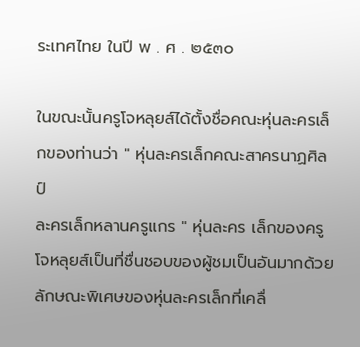ระเทศไทย ในปี พ . ศ . ๒๕๓๐

ในขณะนั้นครูโจหลุยส์ได้ตั้งชื่อคณะหุ่นละครเล็กของท่านว่า " หุ่นละครเล็กคณะสาครนาฏศิลป์
ละครเล็กหลานครูแกร " หุ่นละคร เล็กของครูโจหลุยส์เป็นที่ชื่นชอบของผู้ชมเป็นอันมากด้วย
ลักษณะพิเศษของหุ่นละครเล็กที่เคลื่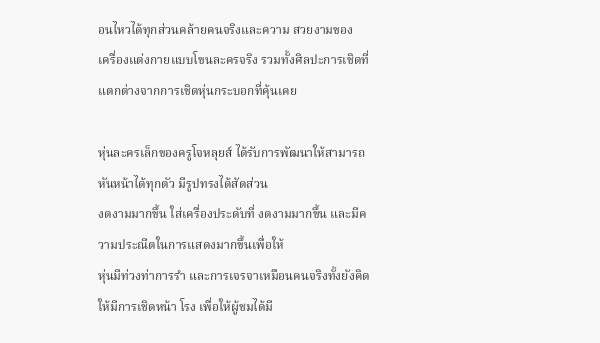อนไหวได้ทุกส่วนคล้ายคนจริงและความ สวยงามของ
เครื่องแต่งกายแบบโขนละครจริง รวมทั้งศิลปะการเชิดที่แตกต่างจากการเชิดหุ่นกระบอกที่คุ้นเคย

หุ่นละครเล็กของครูโจหลุยส์ ได้รับการพัฒนาให้สามารถหันหน้าได้ทุกตัว มีรูปทรงได้สัดส่วน
งดงามมากขึ้น ใส่เครื่องประดับที่ งดงามมากขึ้น และมีความประณีตในการแสดงมากขึ้นเพื่อให้
หุ่นมีท่วงท่าการรำ และการเจรจาเหมือนคนจริงทั้งยังคิดให้มีการเชิดหน้า โรง เพื่อให้ผู้ชมได้มี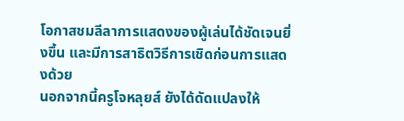โอกาสชมลีลาการแสดงของผู้เล่นได้ชัดเจนยิ่งขึ้น และมีการสาธิตวิธีการเชิดก่อนการแสดงด้วย
นอกจากนี้ครูโจหลุยส์ ยังได้ดัดแปลงให้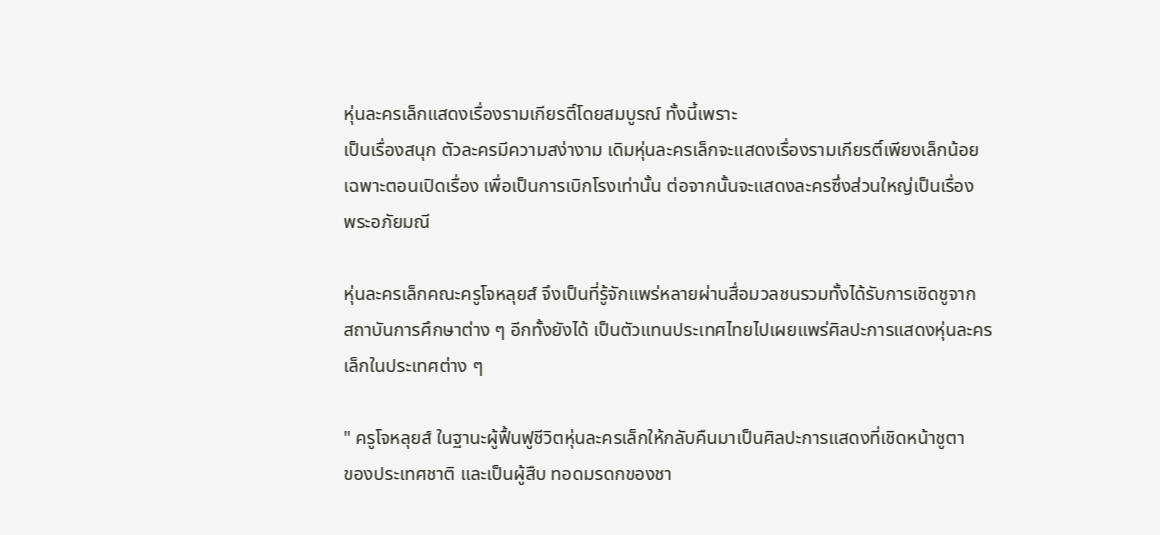หุ่นละครเล็กแสดงเรื่องรามเกียรติ์โดยสมบูรณ์ ทั้งนี้เพราะ
เป็นเรื่องสนุก ตัวละครมีความสง่างาม เดิมหุ่นละครเล็กจะแสดงเรื่องรามเกียรติ์เพียงเล็กน้อย
เฉพาะตอนเปิดเรื่อง เพื่อเป็นการเบิกโรงเท่านั้น ต่อจากนั้นจะแสดงละครซึ่งส่วนใหญ่เป็นเรื่อง
พระอภัยมณี

หุ่นละครเล็กคณะครูโจหลุยส์ จึงเป็นที่รู้จักแพร่หลายผ่านสื่อมวลชนรวมทั้งได้รับการเชิดชูจาก
สถาบันการศึกษาต่าง ๆ อีกทั้งยังได้ เป็นตัวแทนประเทศไทยไปเผยแพร่ศิลปะการแสดงหุ่นละคร
เล็กในประเทศต่าง ๆ

" ครูโจหลุยส์ ในฐานะผู้ฟื้นฟูชีวิตหุ่นละครเล็กให้กลับคืนมาเป็นศิลปะการแสดงที่เชิดหน้าชูตา
ของประเทศชาติ และเป็นผู้สืบ ทอดมรดกของชา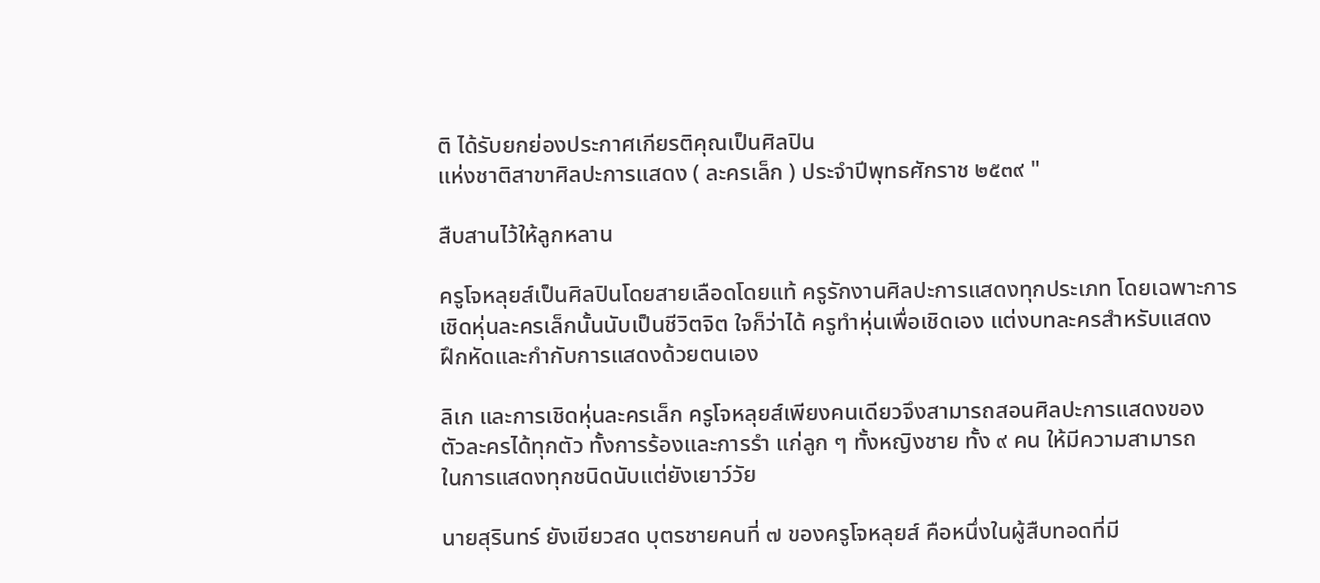ติ ได้รับยกย่องประกาศเกียรติคุณเป็นศิลปิน
แห่งชาติสาขาศิลปะการแสดง ( ละครเล็ก ) ประจำปีพุทธศักราช ๒๕๓๙ "

สืบสานไว้ให้ลูกหลาน

ครูโจหลุยส์เป็นศิลปินโดยสายเลือดโดยแท้ ครูรักงานศิลปะการแสดงทุกประเภท โดยเฉพาะการ
เชิดหุ่นละครเล็กนั้นนับเป็นชีวิตจิต ใจก็ว่าได้ ครูทำหุ่นเพื่อเชิดเอง แต่งบทละครสำหรับแสดง
ฝึกหัดและกำกับการแสดงด้วยตนเอง

ลิเก และการเชิดหุ่นละครเล็ก ครูโจหลุยส์เพียงคนเดียวจึงสามารถสอนศิลปะการแสดงของ
ตัวละครได้ทุกตัว ทั้งการร้องและการรำ แก่ลูก ๆ ทั้งหญิงชาย ทั้ง ๙ คน ให้มีความสามารถ
ในการแสดงทุกชนิดนับแต่ยังเยาว์วัย

นายสุรินทร์ ยังเขียวสด บุตรชายคนที่ ๗ ของครูโจหลุยส์ คือหนึ่งในผู้สืบทอดที่มี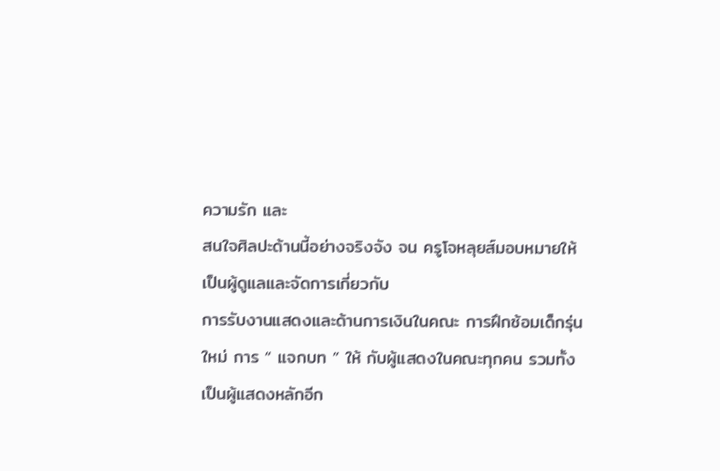ความรัก และ
สนใจศิลปะด้านนี้อย่างจริงจัง จน ครูโจหลุยส์มอบหมายให้เป็นผู้ดูแลและจัดการเกี่ยวกับ
การรับงานแสดงและด้านการเงินในคณะ การฝึกซ้อมเด็กรุ่นใหม่ การ “ แจกบท ” ให้ กับผู้แสดงในคณะทุกคน รวมทั้งเป็นผู้แสดงหลักอีก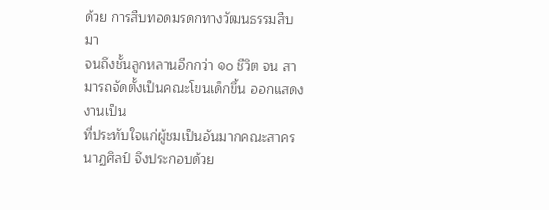ด้วย การสืบทอดมรดกทางวัฒนธรรมสืบมา
จนถึงชั้นลูกหลานอีกกว่า ๑๐ ชีวิต จน สามารถจัดตั้งเป็นคณะโขนเด็กขึ้น ออกแสดงงานเป็น
ที่ประทับใจแก่ผู้ชมเป็นอันมากคณะสาครนาฏศิลป์ จึงประกอบด้วย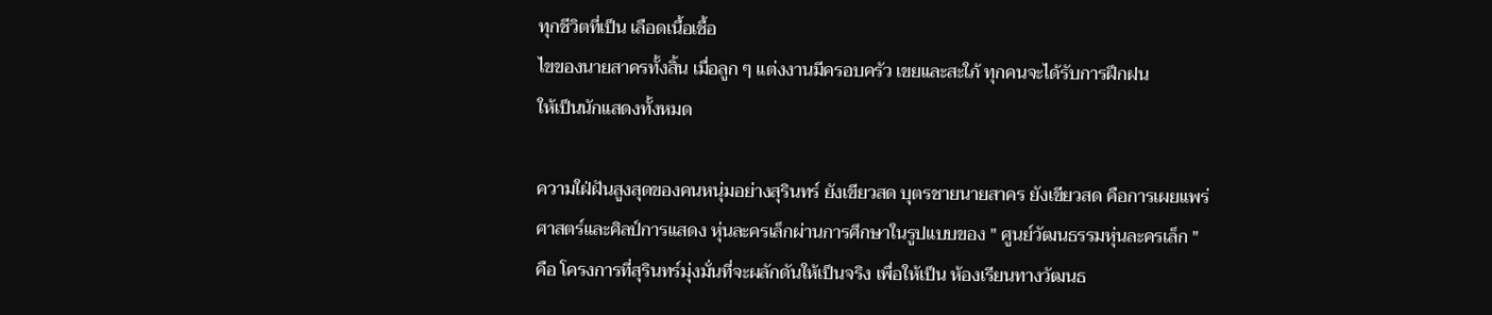ทุกชีวิตที่เป็น เลือดเนื้อเชื้อ
ไขของนายสาครทั้งสิ้น เมื่อลูก ๆ แต่งงานมีครอบครัว เขยและสะใภ้ ทุกคนจะได้รับการฝึกฝน
ให้เป็นนักแสดงทั้งหมด

ความใฝ่ฝันสูงสุดของคนหนุ่มอย่างสุรินทร์ ยังเขียวสด บุตรชายนายสาคร ยังเขียวสด คือการเผยแพร่
ศาสตร์และศิลป์การแสดง หุ่นละครเล็กผ่านการศึกษาในรูปแบบของ " ศูนย์วัฒนธรรมหุ่นละครเล็ก "
คือ โครงการที่สุรินทร์มุ่งมั่นที่จะผลักดันให้เป็นจริง เพื่อให้เป็น ห้องเรียนทางวัฒนธ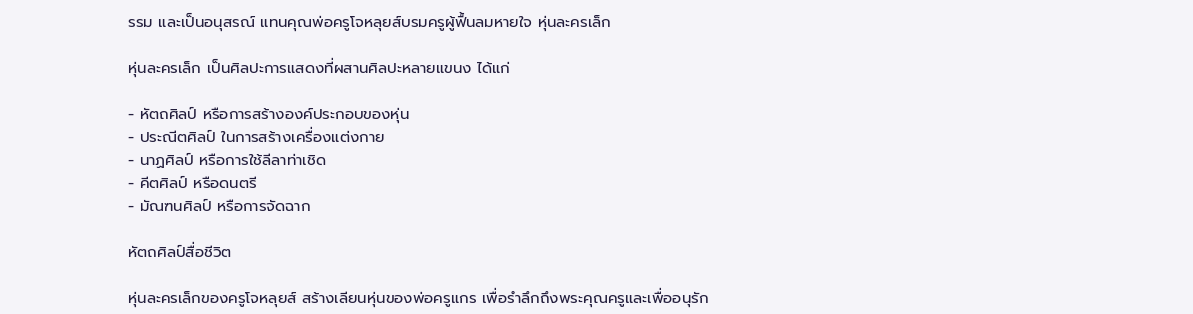รรม และเป็นอนุสรณ์ แทนคุณพ่อครูโจหลุยส์บรมครูผู้ฟื้นลมหายใจ หุ่นละครเล็ก

หุ่นละครเล็ก เป็นศิลปะการแสดงที่ผสานศิลปะหลายแขนง ได้แก่

- หัตถศิลป์ หรือการสร้างองค์ประกอบของหุ่น
- ประณีตศิลป์ ในการสร้างเครื่องแต่งกาย
- นาฏศิลป์ หรือการใช้ลีลาท่าเชิด
- คีตศิลป์ หรือดนตรี
- มัณฑนศิลป์ หรือการจัดฉาก

หัตถศิลป์สื่อชีวิต

หุ่นละครเล็กของครูโจหลุยส์ สร้างเลียนหุ่นของพ่อครูแกร เพื่อรำลึกถึงพระคุณครูและเพื่ออนุรัก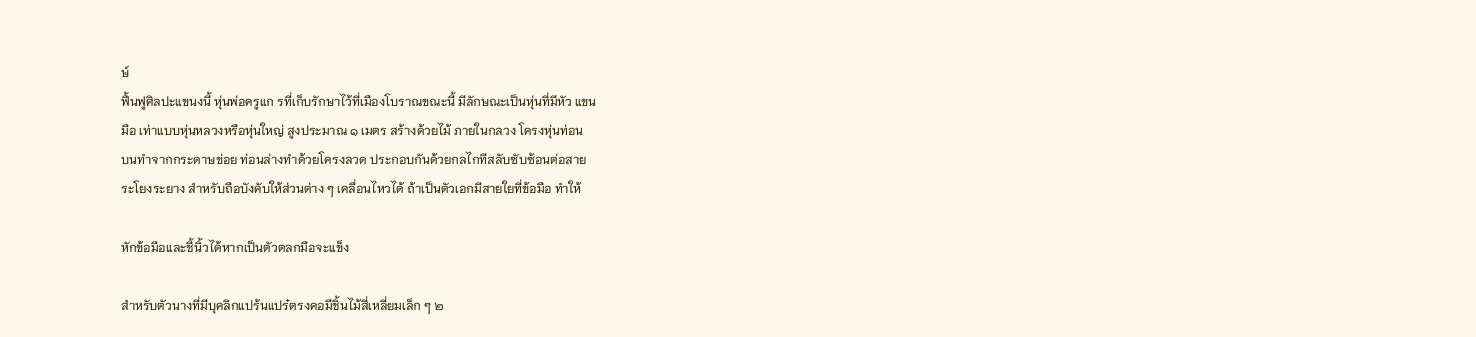ษ์
ฟื้นฟูศิลปะแขนงนี้ หุ่นพ่อครูแก รที่เก็บรักษาไว้ที่เมืองโบราณขณะนี้ มีลักษณะเป็นหุ่นที่มีหัว แขน
มือ เท่าแบบหุ่นหลวงหรือหุ่นใหญ่ สูงประมาณ ๑ เมตร สร้างด้วยไม้ ภายในกลวง โครงหุ่นท่อน
บนทำจากกระดาษข่อย ท่อนล่างทำด้วยโครงลวด ประกอบกันด้วยกลไกทีสลับซับซ้อนต่อสาย
ระโยงระยาง สำหรับถือบังคับให้ส่วนต่าง ๆ เคลื่อนไหวได้ ถ้าเป็นตัวเอกมีสายใยที่ข้อมือ ทำให้

หักข้อมือและชี้นิ้วได้หากเป็นตัวตลกมือจะแข็ง

สำหรับตัวนางที่มีบุคลิกแปร้นแปร๋ตรงคอมีชิ้นไม้สี่เหลี่ยมเล็ก ๆ ๒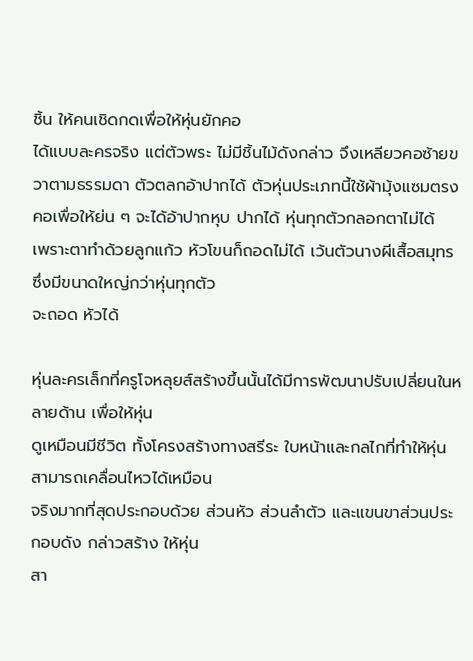ชิ้น ให้คนเชิดกดเพื่อให้หุ่นยักคอ
ได้แบบละครจริง แต่ตัวพระ ไม่มีชิ้นไม้ดังกล่าว จึงเหลียวคอซ้ายขวาตามธรรมดา ตัวตลกอ้าปากได้ ตัวหุ่นประเภทนี้ใช้ผ้ามุ้งแซมตรงคอเพื่อให้ย่น ๆ จะได้อ้าปากหุบ ปากได้ หุ่นทุกตัวกลอกตาไม่ได้
เพราะตาทำด้วยลูกแก้ว หัวโขนก็ถอดไม่ได้ เว้นตัวนางผีเสื้อสมุทร ซึ่งมีขนาดใหญ่กว่าหุ่นทุกตัว
จะถอด หัวได้

หุ่นละครเล็กที่ครูโจหลุยส์สร้างขึ้นนั้นได้มีการพัฒนาปรับเปลี่ยนในหลายด้าน เพื่อให้หุ่น
ดูเหมือนมีชีวิต ทั้งโครงสร้างทางสรีระ ใบหน้าและกลไกที่ทำให้หุ่นสามารถเคลื่อนไหวได้เหมือน
จริงมากที่สุดประกอบด้วย ส่วนหัว ส่วนลำตัว และแขนขาส่วนประกอบดัง กล่าวสร้าง ให้หุ่น
สา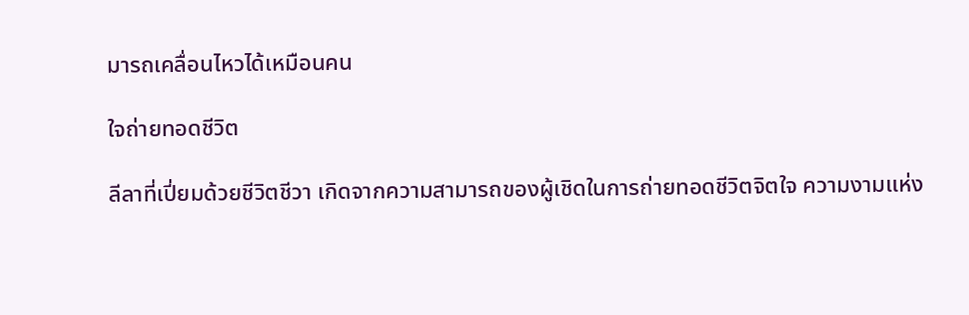มารถเคลื่อนไหวได้เหมือนคน

ใจถ่ายทอดชีวิต

ลีลาที่เปี่ยมด้วยชีวิตชีวา เกิดจากความสามารถของผู้เชิดในการถ่ายทอดชีวิตจิตใจ ความงามแห่ง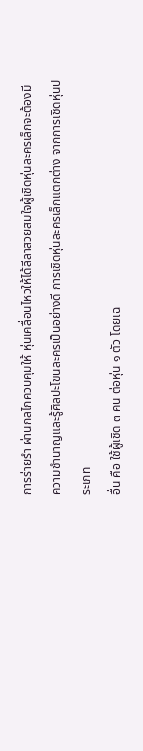การร่ายรำ ผ่านกลไกควบคุมให้ หุ่นเคลื่อนไหวให้ได้ลีลาสวยสมใจผู้เชิดหุ่นละครเล็กจะต้องมี
ความชำนาญและรู้ศิลปะโขนละครเป็นอย่างดี การเชิดหุ่นละครเล็กแตกต่าง จากการเชิดหุ่นประเภท
อื่น คือ ใช้ผู้เชิด ๓ คน ต่อหุ่น ๑ ตัว โดยเฉ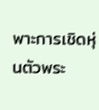พาะการเชิดหุ่นตัวพระ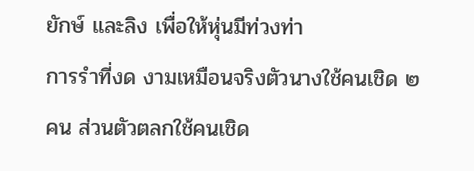ยักษ์ และลิง เพื่อให้หุ่นมีท่วงท่า
การรำที่งด งามเหมือนจริงตัวนางใช้คนเชิด ๒ คน ส่วนตัวตลกใช้คนเชิด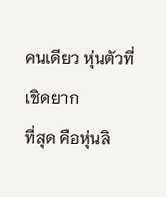คนเดียว หุ่นตัวที่เชิดยาก
ที่สุด คือหุ่นลิ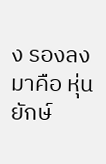ง รองลงมาคือ หุ่นยักษ์